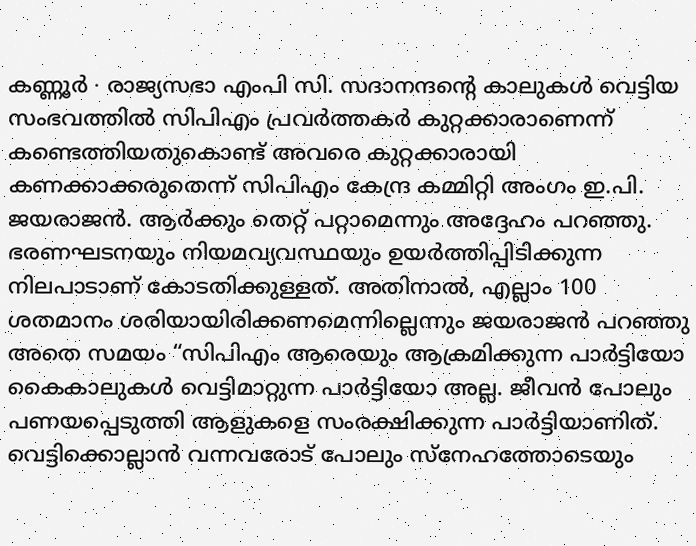കണ്ണൂർ ∙ രാജ്യസഭാ എംപി സി. സദാനന്ദന്റെ കാലുകൾ വെട്ടിയ സംഭവത്തിൽ സിപിഎം പ്രവർത്തകർ കുറ്റക്കാരാണെന്ന് കണ്ടെത്തിയതുകൊണ്ട് അവരെ കുറ്റക്കാരായി കണക്കാക്കരുതെന്ന് സിപിഎം കേന്ദ്ര കമ്മിറ്റി അംഗം ഇ.പി. ജയരാജൻ. ആർക്കും തെറ്റ് പറ്റാമെന്നും അദ്ദേഹം പറഞ്ഞു. ഭരണഘടനയും നിയമവ്യവസ്ഥയും ഉയർത്തിപ്പിടിക്കുന്ന നിലപാടാണ് കോടതിക്കുള്ളത്. അതിനാൽ, എല്ലാം 100 ശതമാനം ശരിയായിരിക്കണമെന്നില്ലെന്നും ജയരാജൻ പറഞ്ഞു
അതെ സമയം “സിപിഎം ആരെയും ആക്രമിക്കുന്ന പാർട്ടിയോ കൈകാലുകൾ വെട്ടിമാറ്റുന്ന പാർട്ടിയോ അല്ല. ജീവൻ പോലും പണയപ്പെടുത്തി ആളുകളെ സംരക്ഷിക്കുന്ന പാർട്ടിയാണിത്. വെട്ടിക്കൊല്ലാൻ വന്നവരോട് പോലും സ്നേഹത്തോടെയും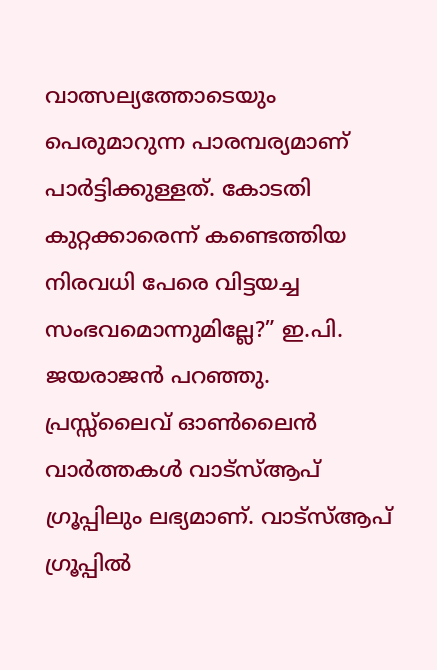വാത്സല്യത്തോടെയും പെരുമാറുന്ന പാരമ്പര്യമാണ് പാർട്ടിക്കുള്ളത്. കോടതി കുറ്റക്കാരെന്ന് കണ്ടെത്തിയ നിരവധി പേരെ വിട്ടയച്ച സംഭവമൊന്നുമില്ലേ?” ഇ.പി. ജയരാജൻ പറഞ്ഞു.
പ്രസ്സ്ലൈവ് ഓൺലൈൻ വാർത്തകൾ വാട്സ്ആപ് ഗ്രൂപ്പിലും ലഭ്യമാണ്. വാട്സ്ആപ് ഗ്രൂപ്പിൽ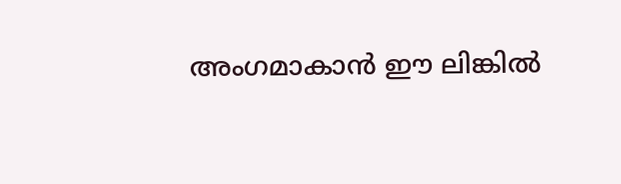അംഗമാകാൻ ഈ ലിങ്കിൽ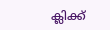ക്ലിക്ക്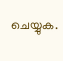ചെയ്യുക.